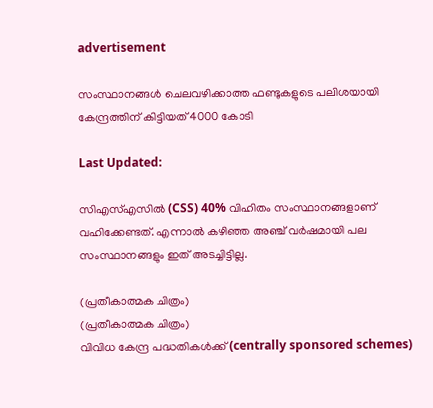advertisement

സംസ്ഥാനങ്ങൾ ചെലവഴിക്കാത്ത ഫണ്ടുകളുടെ പലിശയായി കേന്ദ്രത്തിന് കിട്ടിയത് 4000 കോടി

Last Updated:

സിഎസ്എസിൽ (CSS) 40% വിഹിതം സംസ്ഥാനങ്ങളാണ് വഹിക്കേണ്ടത്. എന്നാൽ കഴിഞ്ഞ അഞ്ച് വർഷമായി പല സംസ്ഥാനങ്ങളും ഇത് അടച്ചിട്ടില്ല.

(പ്രതീകാത്മക ചിത്രം)
(പ്രതീകാത്മക ചിത്രം)
വിവിധ കേന്ദ്ര പദ്ധതികൾക്ക് (centrally sponsored schemes)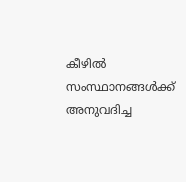കീഴിൽ സംസ്ഥാനങ്ങൾക്ക് അനുവദിച്ച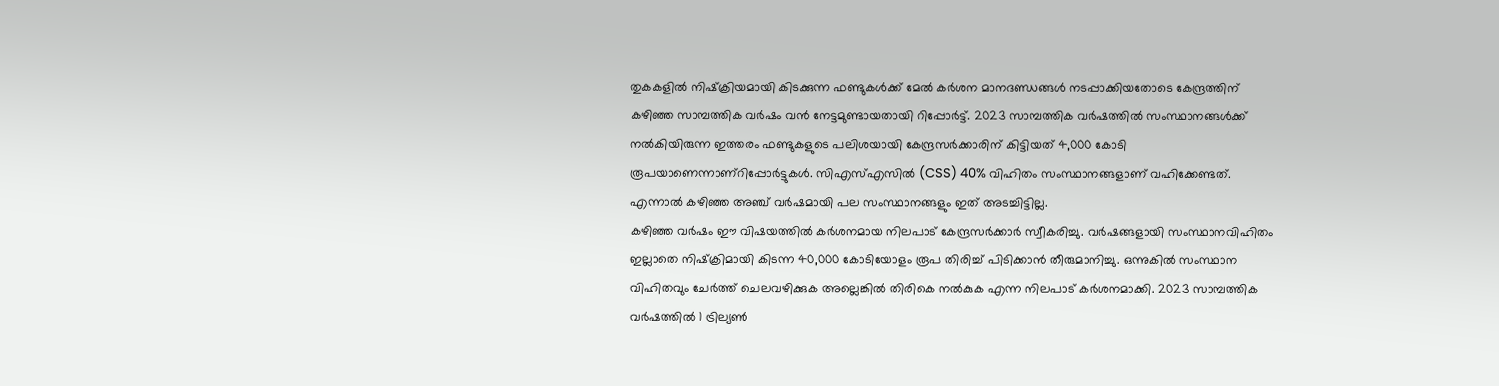തുകകളിൽ നിഷ്‌ക്രിയമായി കിടക്കുന്ന ഫണ്ടുകൾക്ക് മേൽ കർശന മാനദണ്ഡങ്ങൾ നടപ്പാക്കിയതോടെ കേന്ദ്രത്തിന് കഴിഞ്ഞ സാമ്പത്തിക വർഷം വൻ നേട്ടമുണ്ടായതായി റിപ്പോർട്ട്. 2023 സാമ്പത്തിക വർഷത്തിൽ സംസ്ഥാനങ്ങൾക്ക് നൽകിയിരുന്ന ഇത്തരം ഫണ്ടുകളുടെ പലിശയായി കേന്ദ്രസർക്കാരിന് കിട്ടിയത് 4,000 കോടി രൂപയാണെന്നാണ്റിപ്പോർട്ടുകൾ. സിഎസ്എസിൽ (CSS) 40% വിഹിതം സംസ്ഥാനങ്ങളാണ് വഹിക്കേണ്ടത്. എന്നാൽ കഴിഞ്ഞ അഞ്ച് വർഷമായി പല സംസ്ഥാനങ്ങളും ഇത് അടച്ചിട്ടില്ല.
കഴിഞ്ഞ വർഷം ഈ വിഷയത്തിൽ കർശനമായ നിലപാട് കേന്ദ്രസർക്കാർ സ്വീകരിച്ചു. വർഷങ്ങളായി സംസ്ഥാനവിഹിതം ഇല്ലാതെ നിഷ്‌ക്രിമായി കിടന്ന 40,000 കോടിയോളം രൂപ തിരിച്ച് പിടിക്കാൻ തീരുമാനിച്ചു. ഒന്നുകിൽ സംസ്ഥാന വിഹിതവും ചേർത്ത് ചെലവഴിക്കുക അല്ലെങ്കിൽ തിരികെ നൽകുക എന്ന നിലപാട് കർശനമാക്കി. 2023 സാമ്പത്തിക വർഷത്തിൽ 1 ട്രില്യൺ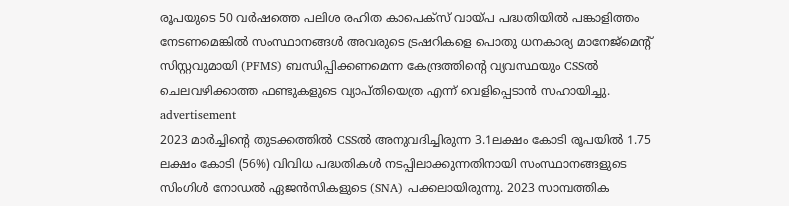രൂപയുടെ 50 വർഷത്തെ പലിശ രഹിത കാപെക്‌സ് വായ്പ പദ്ധതിയിൽ പങ്കാളിത്തം നേടണമെങ്കിൽ സംസ്ഥാനങ്ങൾ അവരുടെ ട്രഷറികളെ പൊതു ധനകാര്യ മാനേജ്‌മെന്റ് സിസ്റ്റവുമായി (PFMS) ബന്ധിപ്പിക്കണമെന്ന കേന്ദ്രത്തിന്റെ വ്യവസ്ഥയും CSSൽ ചെലവഴിക്കാത്ത ഫണ്ടുകളുടെ വ്യാപ്തിയെത്ര എന്ന് വെളിപ്പെടാൻ സഹായിച്ചു.
advertisement
2023 മാർച്ചിന്റെ തുടക്കത്തിൽ CSSൽ അനുവദിച്ചിരുന്ന 3.1ലക്ഷം കോടി രൂപയിൽ 1.75 ലക്ഷം കോടി (56%) വിവിധ പദ്ധതികൾ നടപ്പിലാക്കുന്നതിനായി സംസ്ഥാനങ്ങളുടെ സിംഗിൾ നോഡൽ ഏജൻസികളുടെ (SNA) പക്കലായിരുന്നു. 2023 സാമ്പത്തിക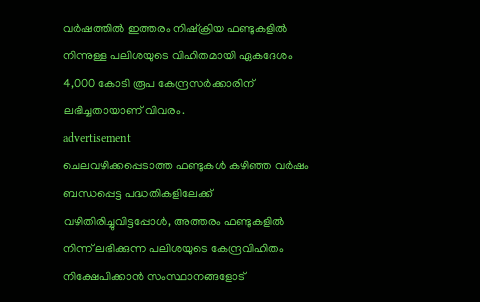വർഷത്തിൽ ഇത്തരം നിഷ്‌ക്രിയ ഫണ്ടുകളിൽ നിന്നുള്ള പലിശയുടെ വിഹിതമായി ഏകദേശം 4,000 കോടി രൂപ കേന്ദ്രസർക്കാരിന് ലഭിച്ചതായാണ് വിവരം.
advertisement
ചെലവഴിക്കപ്പെടാത്ത ഫണ്ടുകൾ കഴിഞ്ഞ വർഷം ബന്ധപ്പെട്ട പദ്ധതികളിലേക്ക് വഴിതിരിച്ചുവിട്ടപ്പോൾ, അത്തരം ഫണ്ടുകളിൽ നിന്ന് ലഭിക്കുന്ന പലിശയുടെ കേന്ദ്രവിഹിതം നിക്ഷേപിക്കാൻ സംസ്ഥാനങ്ങളോട്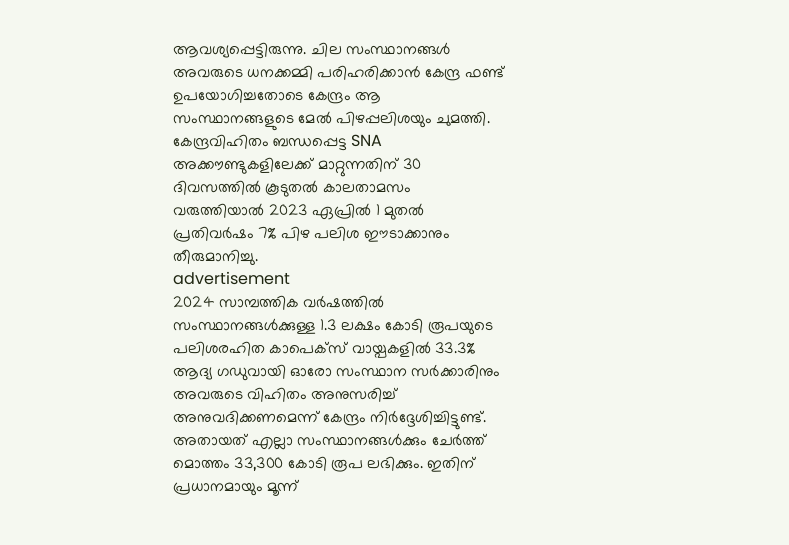ആവശ്യപ്പെട്ടിരുന്നു. ചില സംസ്ഥാനങ്ങൾ അവരുടെ ധനക്കമ്മി പരിഹരിക്കാൻ കേന്ദ്ര ഫണ്ട് ഉപയോഗിച്ചതോടെ കേന്ദ്രം ആ സംസ്ഥാനങ്ങളുടെ മേൽ പിഴപ്പലിശയും ചുമത്തി. കേന്ദ്രവിഹിതം ബന്ധപ്പെട്ട SNA അക്കൗണ്ടുകളിലേക്ക് മാറ്റുന്നതിന് 30 ദിവസത്തിൽ കൂടുതൽ കാലതാമസം വരുത്തിയാൽ 2023 ഏപ്രിൽ 1 മുതൽ പ്രതിവർഷം 7% പിഴ പലിശ ഈടാക്കാനും തീരുമാനിച്ചു.
advertisement
2024 സാമ്പത്തിക വർഷത്തിൽ സംസ്ഥാനങ്ങൾക്കുള്ള 1.3 ലക്ഷം കോടി രൂപയുടെ പലിശരഹിത കാപെക്‌സ് വായ്പകളിൽ 33.3% ആദ്യ ഗഡുവായി ഓരോ സംസ്ഥാന സർക്കാരിനും അവരുടെ വിഹിതം അനുസരിച്ച് അനുവദിക്കണമെന്ന് കേന്ദ്രം നിർദ്ദേശിച്ചിട്ടുണ്ട്. അതായത് എല്ലാ സംസ്ഥാനങ്ങൾക്കും ചേർത്ത് മൊത്തം 33,300 കോടി രൂപ ലഭിക്കും. ഇതിന് പ്രധാനമായും മൂന്ന്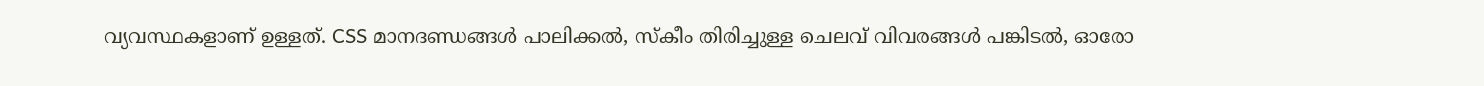വ്യവസ്ഥകളാണ് ഉള്ളത്. CSS മാനദണ്ഡങ്ങൾ പാലിക്കൽ, സ്കീം തിരിച്ചുള്ള ചെലവ് വിവരങ്ങൾ പങ്കിടൽ, ഓരോ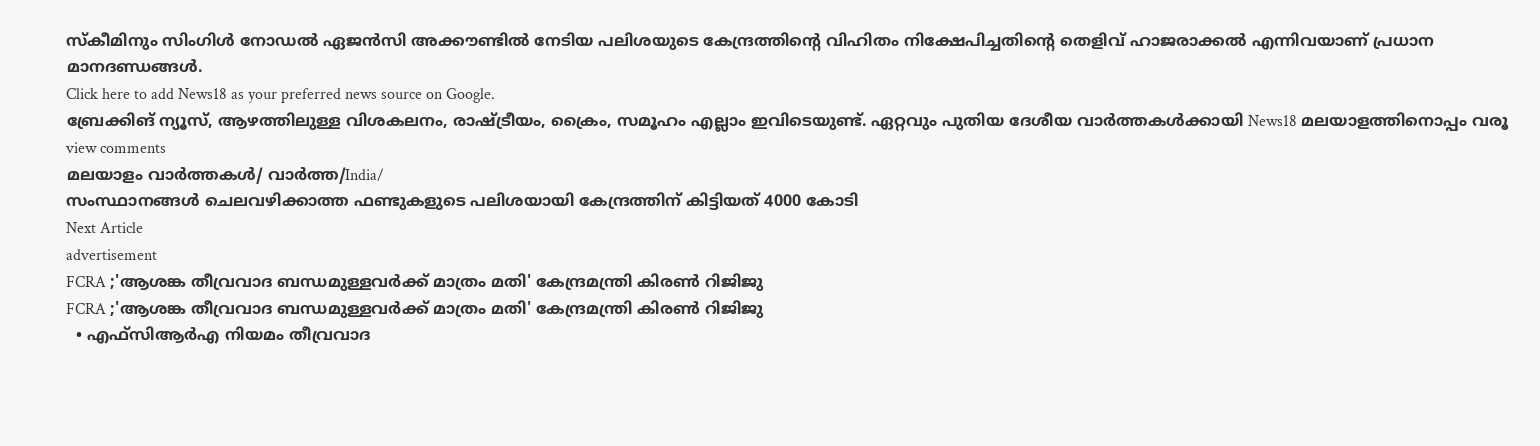സ്കീമിനും സിംഗിൾ നോഡൽ ഏജൻസി അക്കൗണ്ടിൽ നേടിയ പലിശയുടെ കേന്ദ്രത്തിന്റെ വിഹിതം നിക്ഷേപിച്ചതിന്റെ തെളിവ് ഹാജരാക്കൽ എന്നിവയാണ് പ്രധാന മാനദണ്ഡങ്ങൾ.
Click here to add News18 as your preferred news source on Google.
ബ്രേക്കിങ് ന്യൂസ്, ആഴത്തിലുള്ള വിശകലനം, രാഷ്ട്രീയം, ക്രൈം, സമൂഹം എല്ലാം ഇവിടെയുണ്ട്. ഏറ്റവും പുതിയ ദേശീയ വാർത്തകൾക്കായി News18 മലയാളത്തിനൊപ്പം വരൂ
view comments
മലയാളം വാർത്തകൾ/ വാർത്ത/India/
സംസ്ഥാനങ്ങൾ ചെലവഴിക്കാത്ത ഫണ്ടുകളുടെ പലിശയായി കേന്ദ്രത്തിന് കിട്ടിയത് 4000 കോടി
Next Article
advertisement
FCRA ;'ആശങ്ക തീവ്രവാദ ബന്ധമുള്ളവർക്ക് മാത്രം മതി' കേന്ദ്രമന്ത്രി കിരണ്‍ റിജിജു
FCRA ;'ആശങ്ക തീവ്രവാദ ബന്ധമുള്ളവർക്ക് മാത്രം മതി' കേന്ദ്രമന്ത്രി കിരണ്‍ റിജിജു
  • എഫ്‌സിആർഎ നിയമം തീവ്രവാദ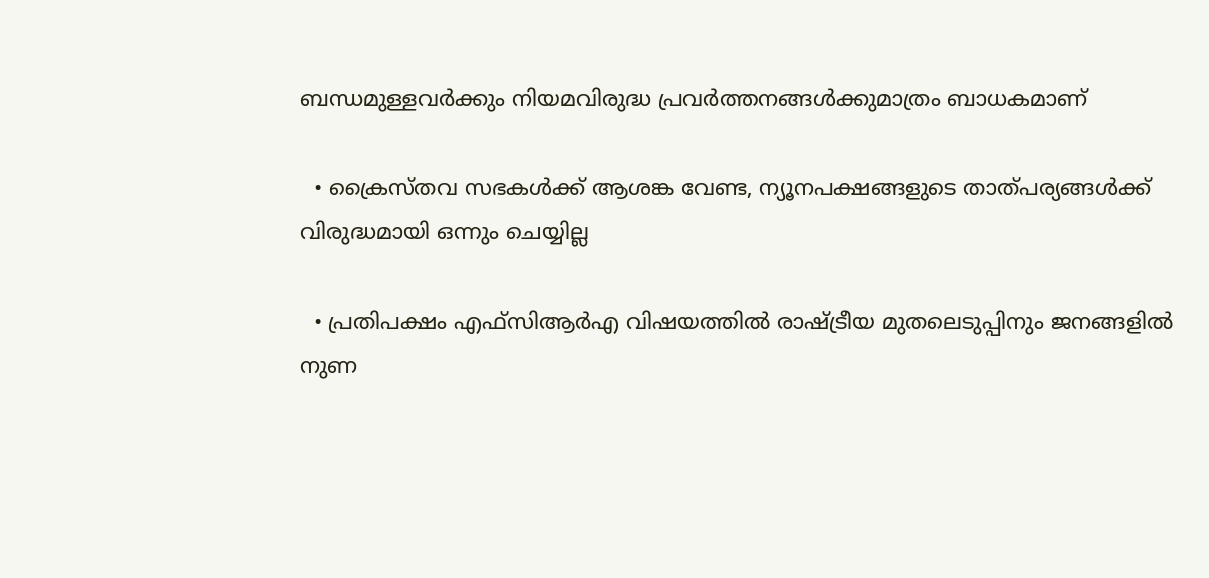ബന്ധമുള്ളവർക്കും നിയമവിരുദ്ധ പ്രവർത്തനങ്ങൾക്കുമാത്രം ബാധകമാണ്

  • ക്രൈസ്തവ സഭകൾക്ക് ആശങ്ക വേണ്ട, ന്യൂനപക്ഷങ്ങളുടെ താത്പര്യങ്ങൾക്ക് വിരുദ്ധമായി ഒന്നും ചെയ്യില്ല

  • പ്രതിപക്ഷം എഫ്‌സിആർഎ വിഷയത്തിൽ രാഷ്ട്രീയ മുതലെടുപ്പിനും ജനങ്ങളിൽ നുണ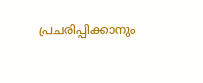പ്രചരിപ്പിക്കാനും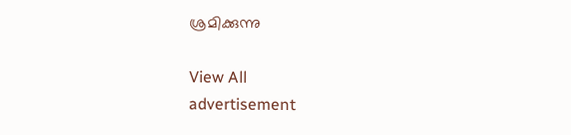ശ്രമിക്കുന്നു

View All
advertisement